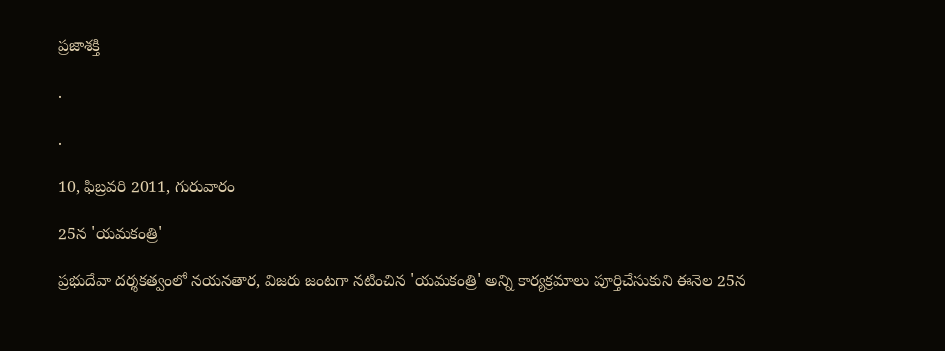ప్రజాశక్తి

.

.

10, ఫిబ్రవరి 2011, గురువారం

25న 'యమకంత్రి'

ప్రభుదేవా దర్శకత్వంలో నయనతార, విజరు జంటగా నటించిన 'యమకంత్రి' అన్ని కార్యక్రమాలు పూర్తిచేసుకుని ఈనెల 25న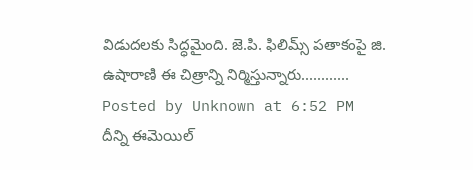విడుదలకు సిద్ధమైంది. జె.పి. ఫిలిమ్స్‌ పతాకంపై జి. ఉషారాణి ఈ చిత్రాన్ని నిర్మిస్తున్నారు............
Posted by Unknown at 6:52 PM
దీన్ని ఈమెయిల్‌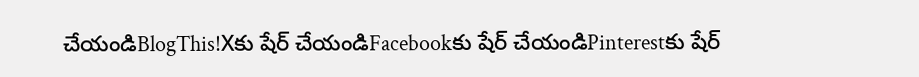చేయండిBlogThis!Xకు షేర్ చేయండిFacebookకు షేర్ చేయండిPinterestకు షేర్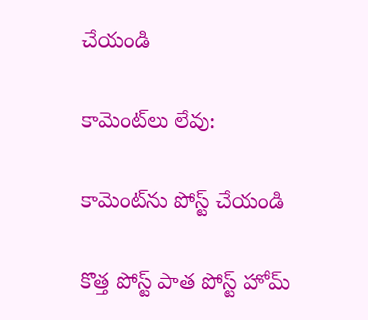చేయండి

కామెంట్‌లు లేవు:

కామెంట్‌ను పోస్ట్ చేయండి

కొత్త పోస్ట్ పాత పోస్ట్ హోమ్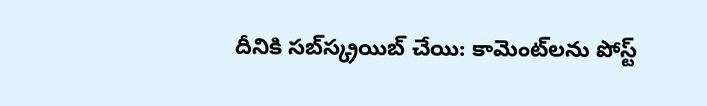దీనికి సబ్‌స్క్రయిబ్ చేయి: కామెంట్‌లను పోస్ట్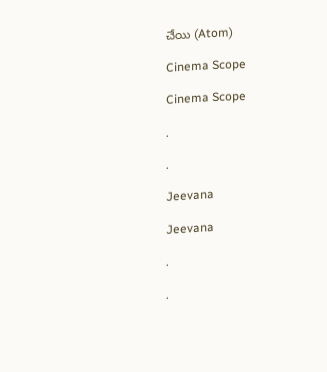చేయి (Atom)

Cinema Scope

Cinema Scope

.

.

Jeevana

Jeevana

.

.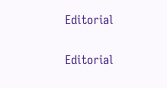Editorial

Editorial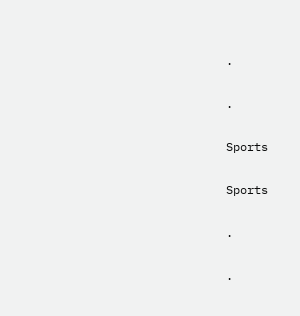.

.

Sports

Sports

.

.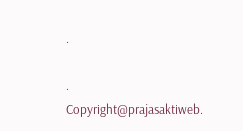.

.
Copyright@prajasaktiweb.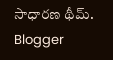సాధారణ థీమ్. Blogger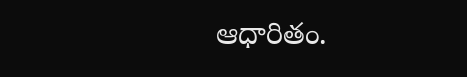ఆధారితం.